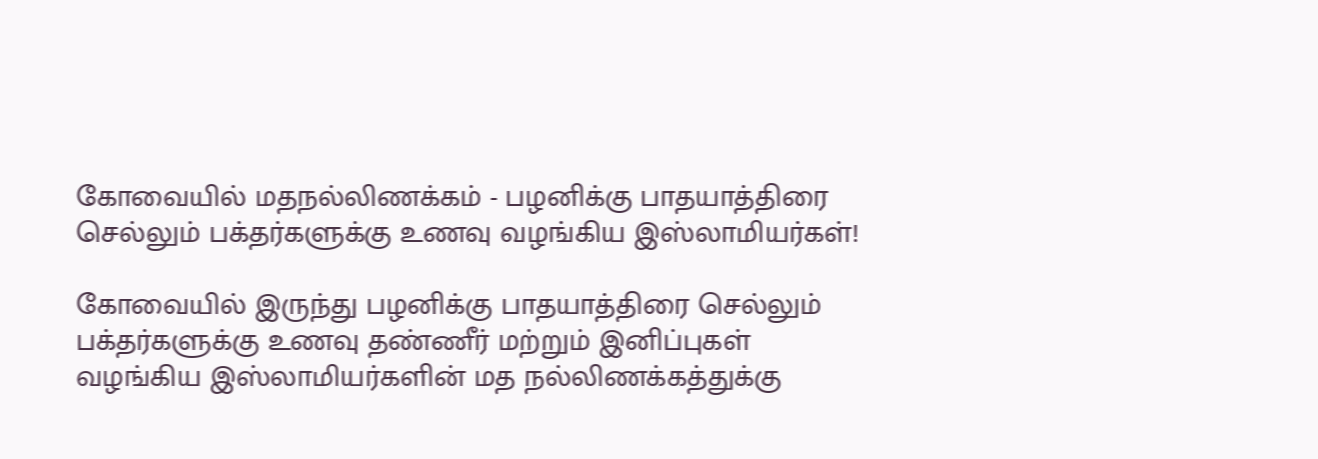கோவையில் மதநல்லிணக்கம் - பழனிக்கு பாதயாத்திரை செல்லும் பக்தர்களுக்கு உணவு வழங்கிய இஸ்லாமியர்கள்!

கோவையில் இருந்து பழனிக்கு பாதயாத்திரை செல்லும் பக்தர்களுக்கு உணவு தண்ணீர் மற்றும் இனிப்புகள் வழங்கிய இஸ்லாமியர்களின் மத நல்லிணக்கத்துக்கு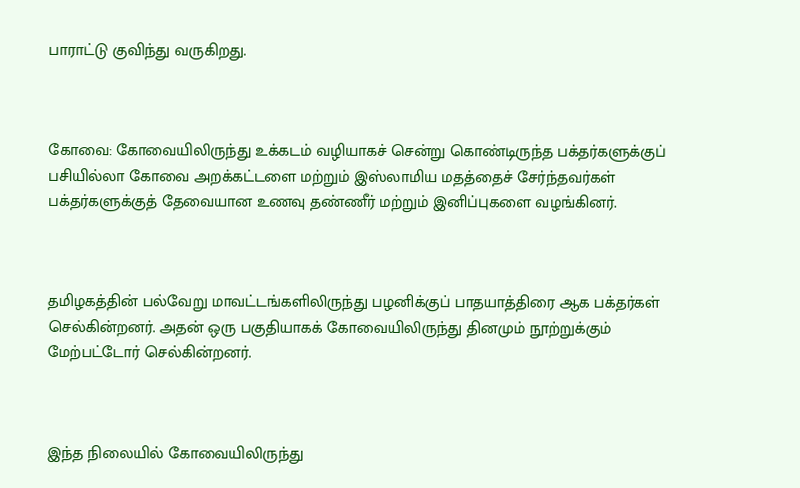பாராட்டு குவிந்து வருகிறது.



கோவை: கோவையிலிருந்து உக்கடம் வழியாகச் சென்று கொண்டிருந்த பக்தர்களுக்குப் பசியில்லா கோவை அறக்கட்டளை மற்றும் இஸ்லாமிய மதத்தைச் சேர்ந்தவர்கள் பக்தர்களுக்குத் தேவையான உணவு தண்ணீர் மற்றும் இனிப்புகளை வழங்கினர்.



தமிழகத்தின் பல்வேறு மாவட்டங்களிலிருந்து பழனிக்குப் பாதயாத்திரை ஆக பக்தர்கள் செல்கின்றனர். அதன் ஒரு பகுதியாகக் கோவையிலிருந்து தினமும் நூற்றுக்கும் மேற்பட்டோர் செல்கின்றனர்.



இந்த நிலையில் கோவையிலிருந்து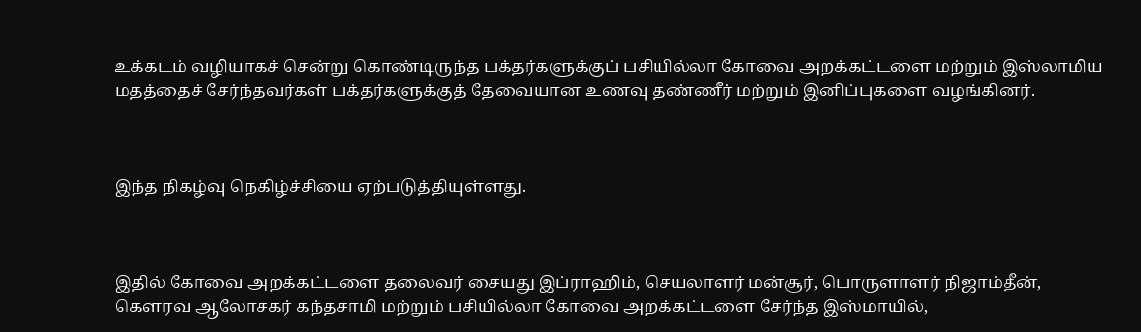உக்கடம் வழியாகச் சென்று கொண்டிருந்த பக்தர்களுக்குப் பசியில்லா கோவை அறக்கட்டளை மற்றும் இஸ்லாமிய மதத்தைச் சேர்ந்தவர்கள் பக்தர்களுக்குத் தேவையான உணவு தண்ணீர் மற்றும் இனிப்புகளை வழங்கினர்.



இந்த நிகழ்வு நெகிழ்ச்சியை ஏற்படுத்தியுள்ளது.



இதில் கோவை அறக்கட்டளை தலைவர் சையது இப்ராஹிம், செயலாளர் மன்சூர், பொருளாளர் நிஜாம்தீன், கௌரவ ஆலோசகர் கந்தசாமி மற்றும் பசியில்லா கோவை அறக்கட்டளை சேர்ந்த இஸ்மாயில்,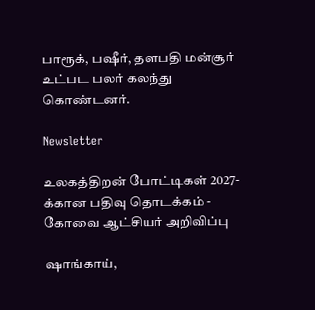பாரூக், பஷீர், தளபதி மன்சூர் உட்பட பலர் கலந்து கொண்டனர்.

Newsletter

உலகத்திறன் போட்டிகள் 2027-க்கான பதிவு தொடக்கம் - கோவை ஆட்சியர் அறிவிப்பு

ஷாங்காய்,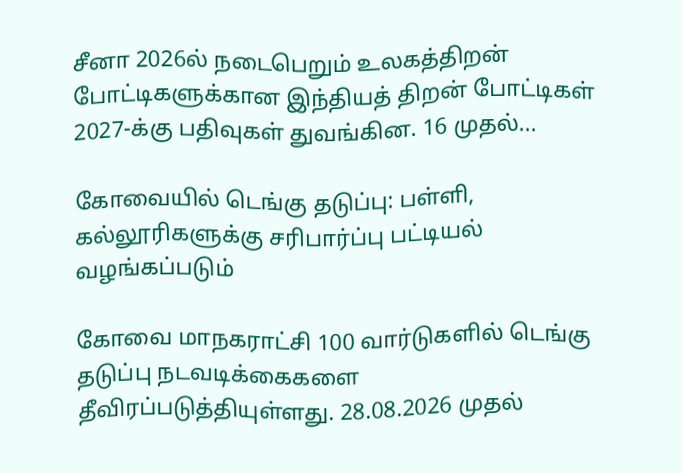சீனா 2026ல் நடைபெறும் உலகத்திறன் போட்டிகளுக்கான இந்தியத் திறன் போட்டிகள் 2027-க்கு பதிவுகள் துவங்கின. 16 முதல்...

கோவையில் டெங்கு தடுப்பு: பள்ளி, கல்லூரிகளுக்கு சரிபார்ப்பு பட்டியல் வழங்கப்படும்

கோவை மாநகராட்சி 100 வார்டுகளில் டெங்கு தடுப்பு நடவடிக்கைகளை தீவிரப்படுத்தியுள்ளது. 28.08.2026 முதல்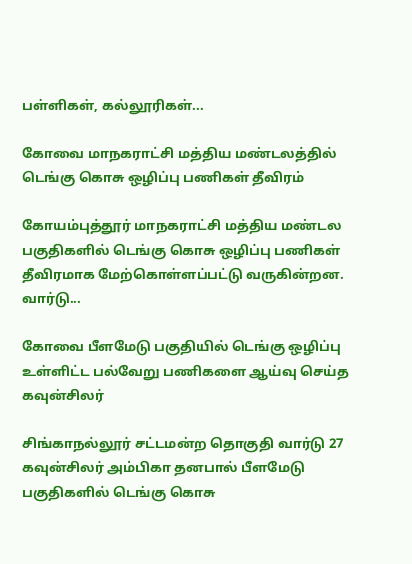பள்ளிகள், கல்லூரிகள்...

கோவை மாநகராட்சி மத்திய மண்டலத்தில் டெங்கு கொசு ஒழிப்பு பணிகள் தீவிரம்

கோயம்புத்தூர் மாநகராட்சி மத்திய மண்டல பகுதிகளில் டெங்கு கொசு ஒழிப்பு பணிகள் தீவிரமாக மேற்கொள்ளப்பட்டு வருகின்றன. வார்டு...

கோவை பீளமேடு பகுதியில் டெங்கு ஒழிப்பு உள்ளிட்ட பல்வேறு பணிகளை ஆய்வு செய்த கவுன்சிலர்

சிங்காநல்லூர் சட்டமன்ற தொகுதி வார்டு 27 கவுன்சிலர் அம்பிகா தனபால் பீளமேடு பகுதிகளில் டெங்கு கொசு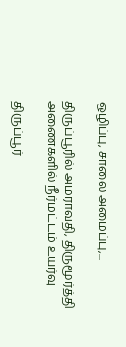ஒழிப்பு, சாலை அமைப்பு,...

திருப்பூரில் அமராவதி, திருமூர்த்தி அணைகளில் நீர்மட்டம் உயர்வு

திருப்பூர்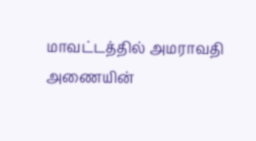மாவட்டத்தில் அமராவதி அணையின்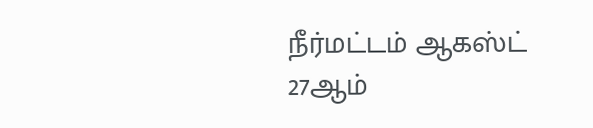நீர்மட்டம் ஆகஸ்ட் 27ஆம்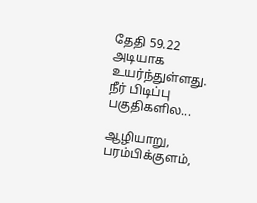தேதி 59.22 அடியாக உயர்ந்துள்ளது. நீர் பிடிப்பு பகுதிகளில...

ஆழியாறு, பரம்பிக்குளம்,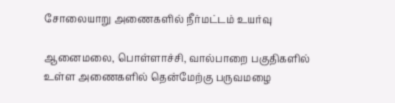சோலையாறு அணைகளில் நீர்மட்டம் உயர்வு

ஆனைமலை, பொள்ளாச்சி, வால்பாறை பகுதிகளில் உள்ள அணைகளில் தென்மேற்கு பருவமழை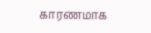காரணமாக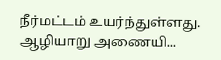நீர்மட்டம் உயர்ந்துள்ளது. ஆழியாறு அணையி...